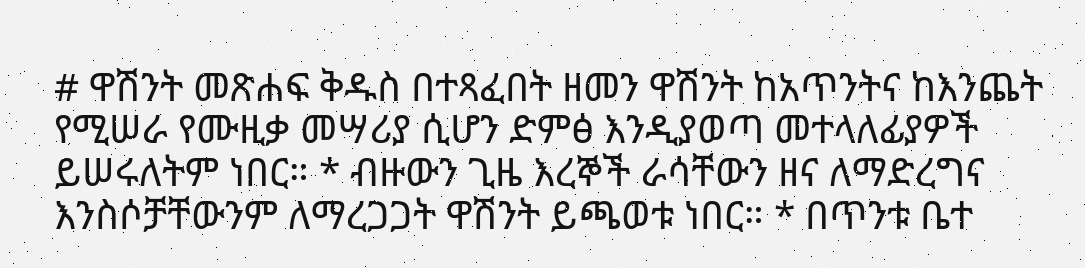# ዋሽንት መጽሐፍ ቅዱስ በተጻፈበት ዘመን ዋሽንት ከአጥንትና ከእንጨት የሚሠራ የሙዚቃ መሣሪያ ሲሆን ድምፅ እንዲያወጣ መተላለፊያዎች ይሠሩለትም ነበር። * ብዙውን ጊዜ እረኞች ራሳቸውን ዘና ለማድረግና እንስሶቻቸውንም ለማረጋጋት ዋሽንት ይጫወቱ ነበር። * በጥንቱ ቤተ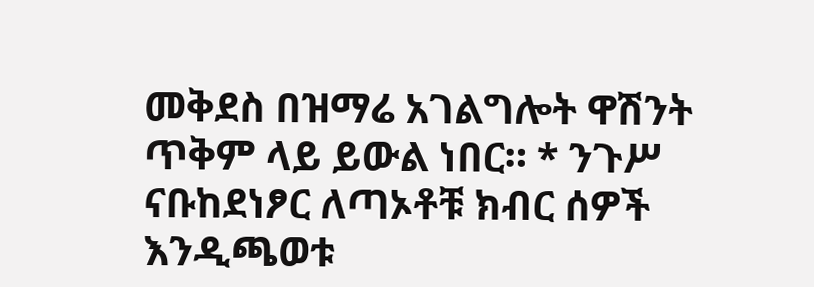መቅደስ በዝማሬ አገልግሎት ዋሽንት ጥቅም ላይ ይውል ነበር። * ንጉሥ ናቡከደነፆር ለጣኦቶቹ ክብር ሰዎች እንዲጫወቱ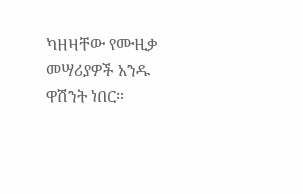ካዘዛቸው የሙዚቃ መሣሪያዎች አንዱ ዋሽንት ነበር።